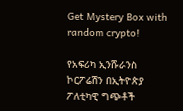Get Mystery Box with random crypto!

የአፍሪካ ኢንሹራንስ ኮርፖሬሽን በኢትዮጵያ ፖለቲካዊ ግጭቶች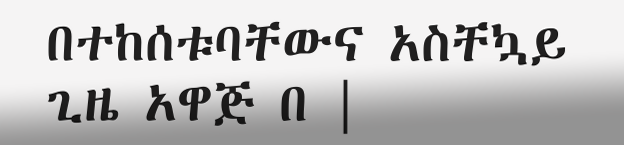በተከሰቱባቸውና አስቸኳይ ጊዜ አዋጅ በ |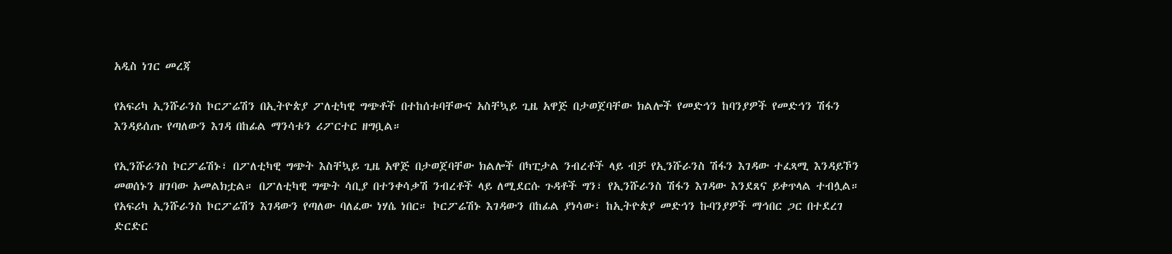አዲስ ነገር መረጃ

የአፍሪካ ኢንሹራንስ ኮርፖሬሽን በኢትዮጵያ ፖለቲካዊ ግጭቶች በተከሰቱባቸውና አስቸኳይ ጊዜ አዋጅ በታወጀባቸው ክልሎች የመድኅን ከባንያዎች የመድኅን ሽፋን እንዳይሰጡ የጣለውን እገዳ በከፊል ማንሳቱን ሪፖርተር ዘግቧል።

የኢንሹራንስ ኮርፖሬሽኑ፣ በፖለቲካዊ ግጭት እስቸኳይ ጊዜ አዋጅ በታወጀባቸው ክልሎች በካፒታል ንብረቶች ላይ ብቻ የኢንሹራንስ ሽፋን እገዳው ተፈጻሚ እንዳይኾን መወሰኑን ዘገባው አመልክቷል። በፖለቲካዊ ግጭት ሳቢያ በተንቀሳቃሽ ንብረቶች ላይ ለሚደርሱ ጉዳቶች ግን፣ የኢንሹራንስ ሽፋን እገዳው እንደጸና ይቀጥላል ተብሏል። የአፍሪካ ኢንሹራንስ ኮርፖሬሽን እገዳውን የጣለው ባለፈው ነሃሴ ነበር። ኮርፖሬሽኑ እገዳውን በከፊል ያነሳው፣ ከኢትዮጵያ መድኅን ኩባንያዎች ማኅበር ጋር በተደረገ ድርድር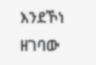እንደኾነ ዘገባው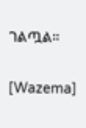ገልጧል።

[Wazema]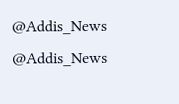@Addis_News
@Addis_News